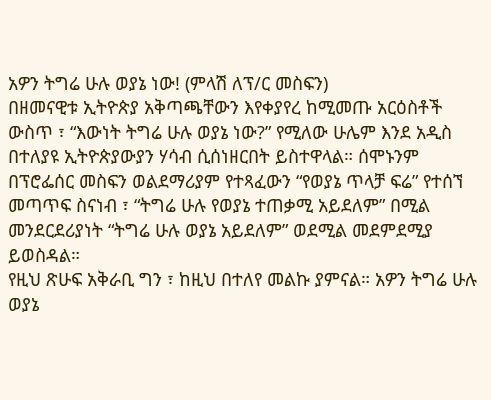አዎን ትግሬ ሁሉ ወያኔ ነው! (ምላሽ ለፕ/ር መስፍን)
በዘመናዊቱ ኢትዮጵያ አቅጣጫቸውን እየቀያየረ ከሚመጡ አርዕስቶች ውስጥ ፣ “እውነት ትግሬ ሁሉ ወያኔ ነው?” የሚለው ሁሌም እንደ አዲስ በተለያዩ ኢትዮጵያውያን ሃሳብ ሲሰነዘርበት ይስተዋላል። ሰሞኑንም በፕሮፌሰር መስፍን ወልደማሪያም የተጻፈውን “የወያኔ ጥላቻ ፍሬ” የተሰኘ መጣጥፍ ስናነብ ፣ “ትግሬ ሁሉ የወያኔ ተጠቃሚ አይደለም” በሚል መንደርደሪያነት “ትግሬ ሁሉ ወያኔ አይደለም” ወደሚል መደምደሚያ ይወስዳል።
የዚህ ጽሁፍ አቅራቢ ግን ፣ ከዚህ በተለየ መልኩ ያምናል። አዎን ትግሬ ሁሉ ወያኔ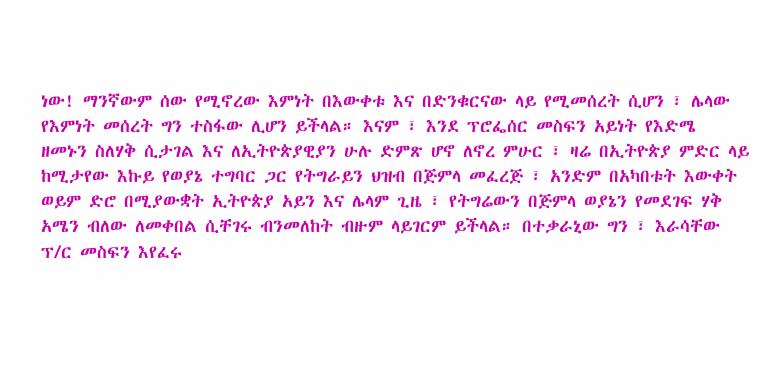ነው! ማንኛውም ሰው የሚኖረው እምነት በእውቀቱ እና በድንቁርናው ላይ የሚመሰረት ሲሆን ፣ ሌላው የእምነት መሰረት ግን ተስፋው ሊሆን ይችላል። እናም ፣ እንደ ፕሮፌሰር መስፍን አይነት የእድሜ ዘመኑን ስለሃቅ ሲታገል እና ለኢትዮጵያዊያን ሁሉ ድምጽ ሆኖ ለኖረ ምሁር ፣ ዛሬ በኢትዮጵያ ምድር ላይ ከሚታየው እኩይ የወያኔ ተግባር ጋር የትግራይን ህዝብ በጅምላ መፈረጅ ፣ አንድም በአካበቱት እውቀት ወይም ድሮ በሚያውቋት ኢትዮጵያ አይን እና ሌላም ጊዜ ፣ የትግሬውን በጅምላ ወያኔን የመደገፍ ሃቅ አሜን ብለው ለመቀበል ሲቸገሩ ብንመለከት ብዙም ላይገርም ይችላል። በተቃራኒው ግን ፣ እራሳቸው ፕ/ር መስፍን እየፈሩ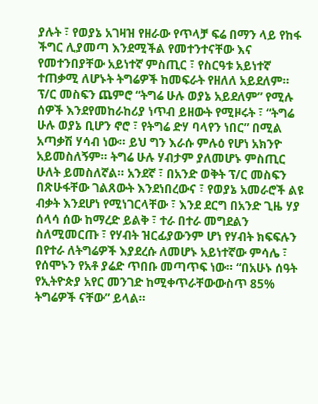ያሉት ፣ የወያኔ አገዛዝ የዘራው የጥላቻ ፍሬ በማን ላይ የከፋ ችግር ሊያመጣ እንደሚችል የመተንተናቸው እና የመተንበያቸው አይነተኛ ምስጢር ፣ የስርዓቱ አይነተኛ ተጠቃሚ ለሆኑት ትግሬዎች ከመፍራት የዘለለ አይደለም።
ፕ/ር መስፍን ጨምሮ “ትግሬ ሁሉ ወያኔ አይደለም” የሚሉ ሰዎች እንደየመከራከሪያ ነጥብ ይዘውት የሚዞሩት ፣ “ትግሬ ሁሉ ወያኔ ቢሆን ኖሮ ፣ የትግሬ ድሃ ባላየን ነበር” በሚል አጣቃሽ ሃሳብ ነው። ይህ ግን እራሱ ምሉዕ የሆነ አክንዮ አይመስለኝም። ትግሬ ሁሉ ሃብታም ያለመሆኑ ምስጢር ሁለት ይመስለኛል። አንደኛ ፣ በአንድ ወቅት ፕ/ር መስፍን በጽሁፋቸው ገልጸውት እንደነበረውና ፣ የወያኔ አመራሮች ልዩ ብቃት እንደሆነ የሚነገርላቸው ፣ እንደ ደርግ በአንድ ጊዜ ሃያ ሰላሳ ሰው ከማረድ ይልቅ ፣ ተራ በተራ መግደልን ስለሚመርጡ ፣ የሃብት ዝርፊያውንም ሆነ የሃብት ክፍፍሉን በየተራ ለትግሬዎች እያደረሱ ለመሆኑ አይነተኛው ምሳሌ ፣ የሰሞኑን የአቶ ያሬድ ጥበቡ መጣጥፍ ነው። “በአሁኑ ሰዓት የኢትዮጵያ አየር መንገድ ከሚቀጥራቸውውስጥ 85% ትግሬዎች ናቸው” ይላል።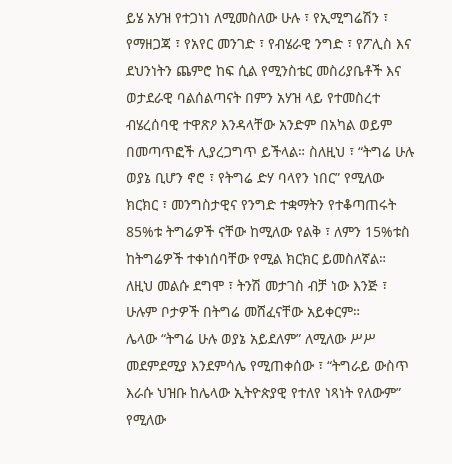ይሄ አሃዝ የተጋነነ ለሚመስለው ሁሉ ፣ የኢሚግሬሽን ፣ የማዘጋጃ ፣ የአየር መንገድ ፣ የብሄራዊ ንግድ ፣ የፖሊስ እና ደህንነትን ጨምሮ ከፍ ሲል የሚንስቴር መስሪያቤቶች እና ወታደራዊ ባልሰልጣናት በምን አሃዝ ላይ የተመስረተ ብሄረሰባዊ ተዋጽዖ እንዳላቸው አንድም በአካል ወይም በመጣጥፎች ሊያረጋግጥ ይችላል። ስለዚህ ፣ “ትግሬ ሁሉ ወያኔ ቢሆን ኖሮ ፣ የትግሬ ድሃ ባላየን ነበር” የሚለው ክርክር ፣ መንግስታዊና የንግድ ተቋማትን የተቆጣጠሩት 85%ቱ ትግሬዎች ናቸው ከሚለው የልቅ ፣ ለምን 15%ቱስ ከትግሬዎች ተቀነሰባቸው የሚል ክርክር ይመስለኛል። ለዚህ መልሱ ደግሞ ፣ ትንሽ መታገስ ብቻ ነው እንጅ ፣ ሁሉም ቦታዎች በትግሬ መሸፈናቸው አይቀርም።
ሌላው “ትግሬ ሁሉ ወያኔ አይደለም” ለሚለው ሥሥ መደምደሚያ እንደምሳሌ የሚጠቀሰው ፣ “ትግራይ ውስጥ እራሱ ህዝቡ ከሌላው ኢትዮጵያዊ የተለየ ነጻነት የለውም” የሚለው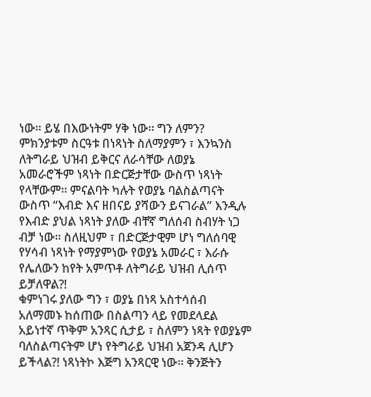ነው። ይሄ በእውነትም ሃቅ ነው። ግን ለምን? ምክንያቱም ስርዓቱ በነጻነት ስለማያምን ፣ እንኳንስ ለትግራይ ህዝብ ይቅርና ለራሳቸው ለወያኔ አመራሮችም ነጻነት በድርጅታቸው ውስጥ ነጻነት የላቸውም። ምናልባት ካሉት የወያኔ ባልስልጣናት ውስጥ “እብድ እና ዘበናይ ያሻውን ይናገራል” እንዲሉ የእብድ ያህል ነጻነት ያለው ብቸኛ ግለሰብ ስብሃት ነጋ ብቻ ነው። ስለዚህም ፣ በድርጅታዊም ሆነ ግለሰባዊ የሃሳብ ነጻነት የማያምነው የወያኔ አመራር ፣ እራሱ የሌለውን ከየት አምጥቶ ለትግራይ ህዝብ ሊሰጥ ይቻለዋል?!
ቁምነገሩ ያለው ግን ፣ ወያኔ በነጻ አስተሳሰብ አለማመኑ ከሰጠው በስልጣን ላይ የመደላደል አይነተኛ ጥቅም አንጻር ሲታይ ፣ ስለምን ነጻት የወያኔም ባለስልጣናትም ሆነ የትግራይ ህዝብ አጀንዳ ሊሆን ይችላል?! ነጻነትኮ እጅግ አንጻርዊ ነው። ቅንጅትን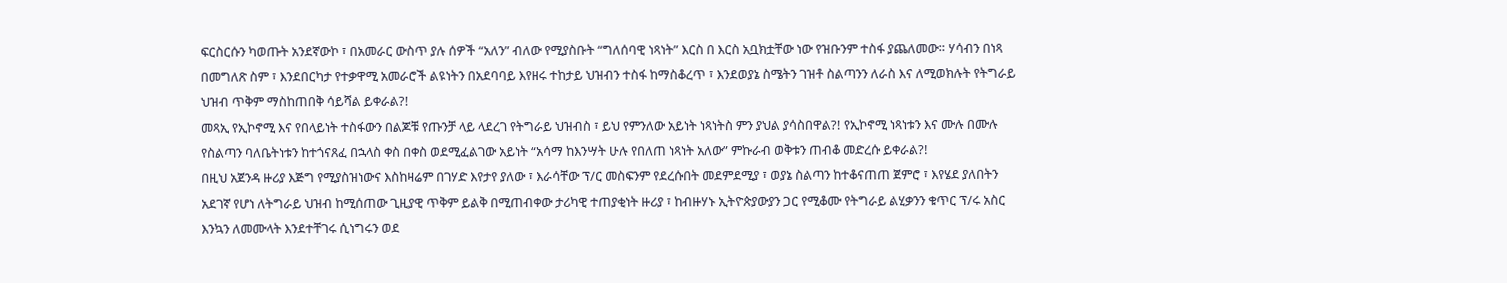ፍርስርሱን ካወጡት አንደኛውኮ ፣ በአመራር ውስጥ ያሉ ሰዎች “አለን” ብለው የሚያስቡት “ግለሰባዊ ነጻነት” እርስ በ እርስ አቧክቷቸው ነው የዝቡንም ተስፋ ያጨለመው። ሃሳብን በነጻ በመግለጽ ስም ፣ እንደበርካታ የተቃዋሚ አመራሮች ልዩነትን በአደባባይ እየዘሩ ተከታይ ህዝብን ተስፋ ከማስቆረጥ ፣ እንደወያኔ ስሜትን ገዝቶ ስልጣንን ለራስ እና ለሚወክሉት የትግራይ ህዝብ ጥቅም ማስከጠበቅ ሳይሻል ይቀራል?!
መጻኢ የኢኮኖሚ እና የበላይነት ተስፋውን በልጆቹ የጡንቻ ላይ ላደረገ የትግራይ ህዝብስ ፣ ይህ የምንለው አይነት ነጻነትስ ምን ያህል ያሳስበዋል?! የኢኮኖሚ ነጻነቱን እና ሙሉ በሙሉ የስልጣን ባለቤትነቱን ከተጎናጸፈ በኋላስ ቀስ በቀስ ወደሚፈልገው አይነት “አሳማ ከእንሣት ሁሉ የበለጠ ነጻነት አለው” ምኩራብ ወቅቱን ጠብቆ መድረሱ ይቀራል?!
በዚህ አጀንዳ ዙሪያ እጅግ የሚያስዝነውና እስከዛሬም በገሃድ እየታየ ያለው ፣ እራሳቸው ፕ/ር መስፍንም የደረሱበት መደምደሚያ ፣ ወያኔ ስልጣን ከተቆናጠጠ ጀምሮ ፣ እየሄደ ያለበትን አደገኛ የሆነ ለትግራይ ህዝብ ከሚሰጠው ጊዚያዊ ጥቅም ይልቅ በሚጠብቀው ታሪካዊ ተጠያቂነት ዙሪያ ፣ ከብዙሃኑ ኢትዮጵያውያን ጋር የሚቆሙ የትግራይ ልሂቃንን ቁጥር ፕ/ሩ አስር እንኳን ለመሙላት እንደተቸገሩ ሲነግሩን ወደ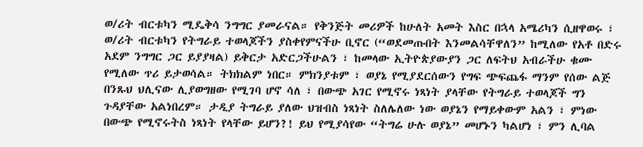ወ/ሪት ብርቱካን ሚዴቅሳ ንግግር ያመራናል። የቅንጅት መሪዎች ከሁለት አመት እስር በኋላ አሜሪካን ሲዘዋወሩ ፣ ወ/ሪት ብርቱካን የትግራይ ተወላጆችን ያስቀየምናችሁ ቢኖር (“ወደመጡበት እንመልሳቸዋለን” ከሚለው የአቶ በድሩ አደም ንግግር ጋር ይያያዛል) ይቅርታ አድርጋችሁልን ፣ ከመላው ኢትዮጵያውያን ጋር ለፍትህ አብራችሁ ቁሙ የሚለው ጥሪ ይታወሳል። ትክክልም ነበር። ምክንያቱም ፣ ወያኔ የሚያደርሰውን የግፍ ጭፍጨፋ ማንም የሰው ልጅ በንጹህ ህሊናው ሊያወግዘው የሚገባ ሆኖ ሳለ ፣ በውጭ አገር የሚኖሩ ነጻነት ያላቸው የትግራይ ተወላጆች ግን ጉዳያቸው አልነበረም። ታዲያ ትግራይ ያለው ህዝብስ ነጻነት ስለሌለው ነው ወያኔን የማይቀውም አልን ፣ ምነው በውጭ የሚኖሩትስ ነጻነት የላቸው ይሆን?! ይህ የሚያሳየው “ትግሬ ሁሉ ወያኔ” መሆኑን ካልሆነ ፣ ምን ሊባል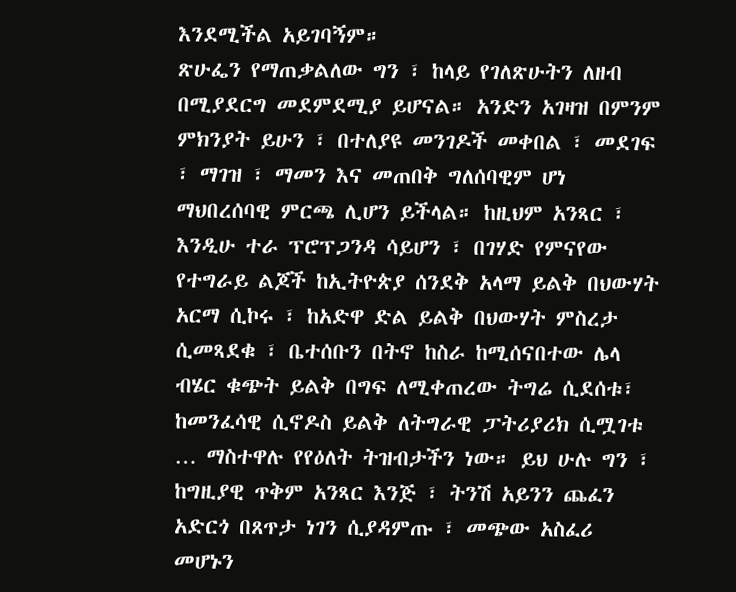እንደሚችል አይገባኝም።
ጽሁፌን የማጠቃልለው ግን ፣ ከላይ የገለጽሁትን ለዘብ በሚያደርግ መደምደሚያ ይሆናል። አንድን አገዛዝ በምንም ምክንያት ይሁን ፣ በተለያዩ መንገዶች መቀበል ፣ መደገፍ ፣ ማገዝ ፣ ማመን እና መጠበቅ ግለሰባዊም ሆነ ማህበረሰባዊ ምርጫ ሊሆን ይችላል። ከዚህም አንጻር ፣ እንዲሁ ተራ ፕሮፕጋንዳ ሳይሆን ፣ በገሃድ የምናየው የተግራይ ልጆች ከኢትዮጵያ ሰንደቅ አላማ ይልቅ በህውሃት አርማ ሲኮሩ ፣ ከአድዋ ድል ይልቅ በህውሃት ምስረታ ሲመጻደቁ ፣ ቤተሰቡን በትኖ ከስራ ከሚሰናበተው ሌላ ብሄር ቁጭት ይልቅ በግፍ ለሚቀጠረው ትግሬ ሲደሰቱ፣ ከመንፈሳዊ ሲኖዶስ ይልቅ ለትግራዊ ፓትሪያሪክ ሲሟገቱ … ማስተዋሉ የየዕለት ትዝብታችን ነው። ይህ ሁሉ ግን ፣ ከግዚያዊ ጥቅም አንጻር እንጅ ፣ ትንሽ አይንን ጨፈን አድርጎ በጸጥታ ነገን ሲያዳምጡ ፣ መጭው አስፈሪ መሆኑን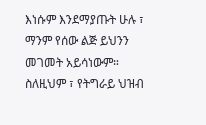እነሱም እንደማያጡት ሁሉ ፣ ማንም የሰው ልጅ ይህንን መገመት አይሳነውም። ስለዚህም ፣ የትግራይ ህዝብ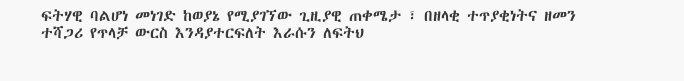ፍትሃዊ ባልሆነ መነገድ ከወያኔ የሚያገኘው ጊዚያዊ ጠቀሜታ ፣ በዘላቂ ተጥያቂነትና ዘመን ተሻጋሪ የጥላቻ ውርስ እንዳያተርፍለት እራሱን ለፍትህ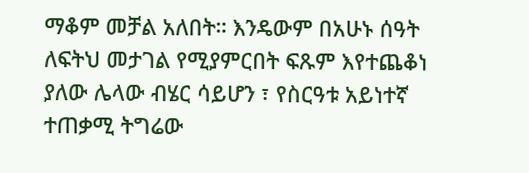ማቆም መቻል አለበት። እንዴውም በአሁኑ ሰዓት ለፍትህ መታገል የሚያምርበት ፍጹም እየተጨቆነ ያለው ሌላው ብሄር ሳይሆን ፣ የስርዓቱ አይነተኛ ተጠቃሚ ትግሬው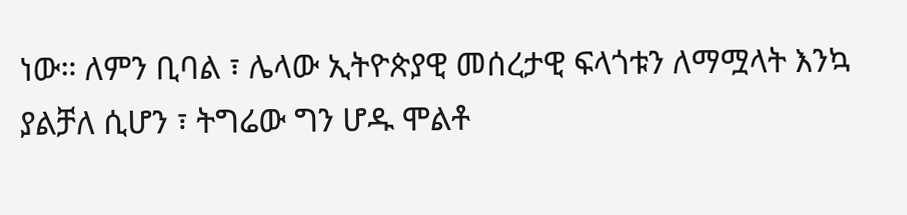ነው። ለምን ቢባል ፣ ሌላው ኢትዮጵያዊ መሰረታዊ ፍላጎቱን ለማሟላት እንኳ ያልቻለ ሲሆን ፣ ትግሬው ግን ሆዱ ሞልቶ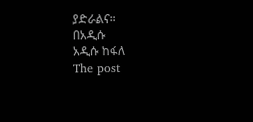ያድራልና።
በአዲሱ
አዲሱ ከፋለ
The post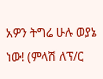አዎን ትግሬ ሁሉ ወያኔ ነው! (ምላሽ ለፕ/ር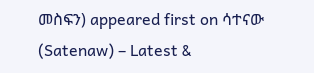መስፍን) appeared first on ሳተናው (Satenaw) – Latest &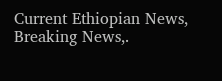Current Ethiopian News, Breaking News,.